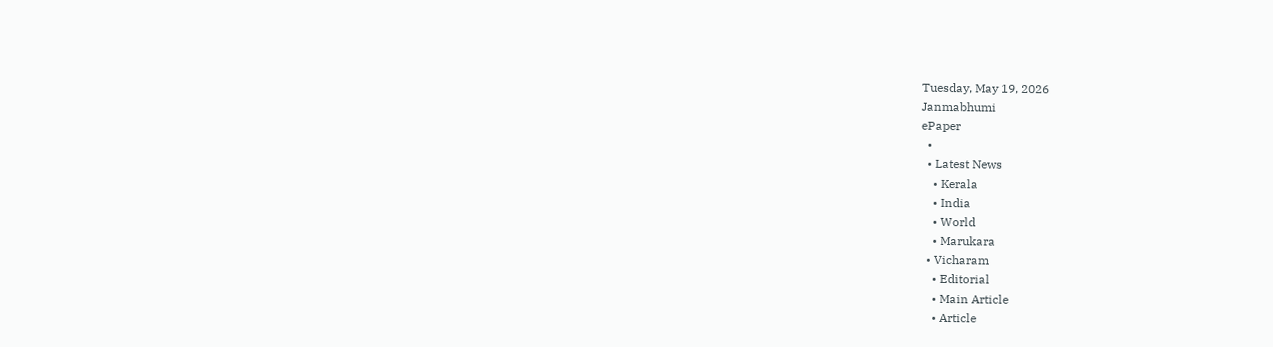Tuesday, May 19, 2026
Janmabhumi
ePaper
  •
  • Latest News
    • Kerala
    • India
    • World
    • Marukara
  • Vicharam
    • Editorial
    • Main Article
    • Article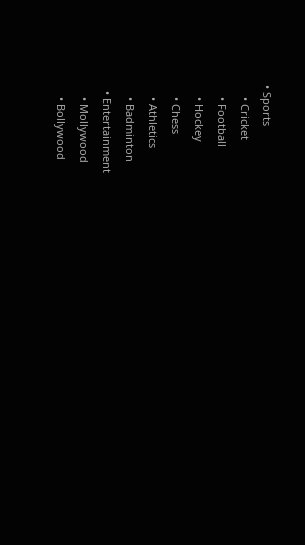• Sports
    • Cricket
    • Football
    • Hockey
    • Chess
    • Athletics
    • Badminton
  • Entertainment
    • Mollywood
    • Bollywood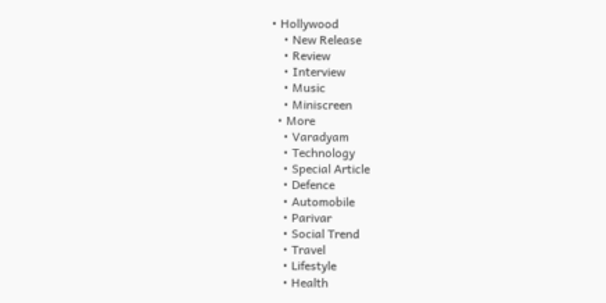• Hollywood
    • New Release
    • Review
    • Interview
    • Music
    • Miniscreen
  • More
    • Varadyam
    • Technology
    • Special Article
    • Defence
    • Automobile
    • Parivar
    • Social Trend
    • Travel
    • Lifestyle
    • Health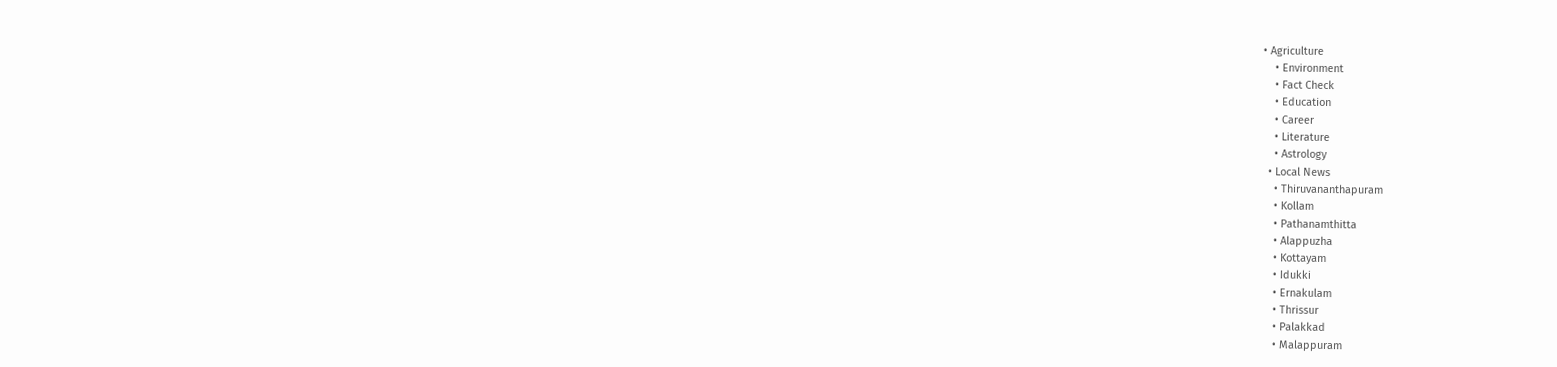• Agriculture
    • Environment
    • Fact Check
    • Education
    • Career
    • Literature
    • Astrology
  • Local News
    • Thiruvananthapuram
    • Kollam
    • Pathanamthitta
    • Alappuzha
    • Kottayam
    • Idukki
    • Ernakulam
    • Thrissur
    • Palakkad
    • Malappuram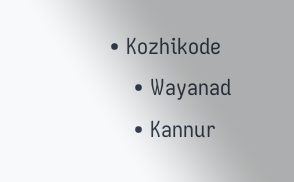• Kozhikode
    • Wayanad
    • Kannur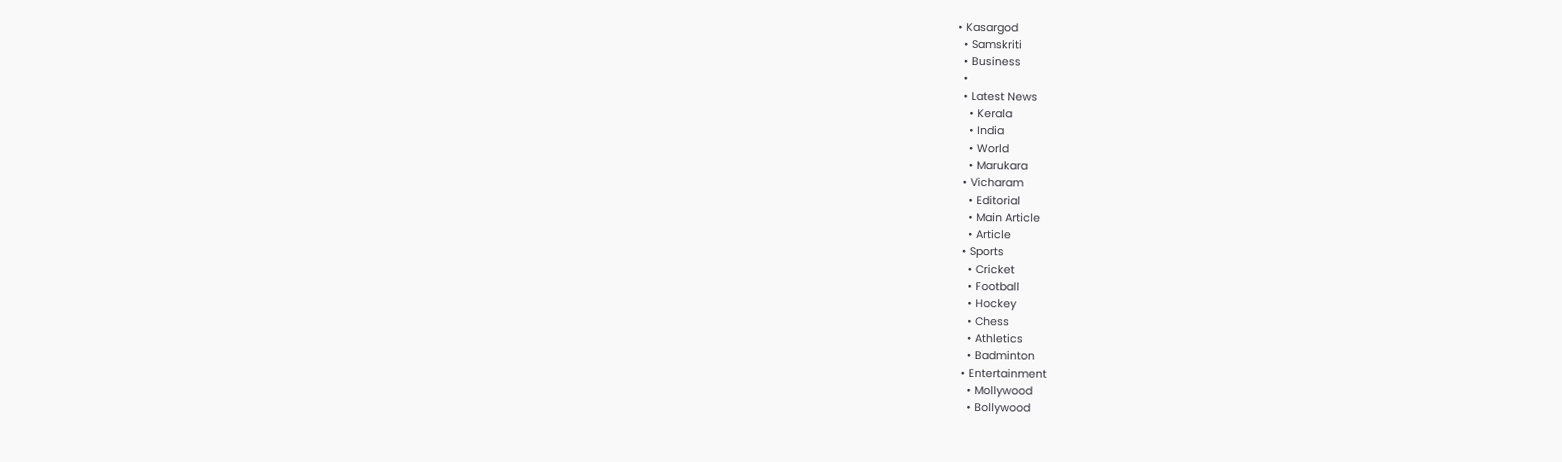• Kasargod
  • Samskriti
  • Business
  •
  • Latest News
    • Kerala
    • India
    • World
    • Marukara
  • Vicharam
    • Editorial
    • Main Article
    • Article
  • Sports
    • Cricket
    • Football
    • Hockey
    • Chess
    • Athletics
    • Badminton
  • Entertainment
    • Mollywood
    • Bollywood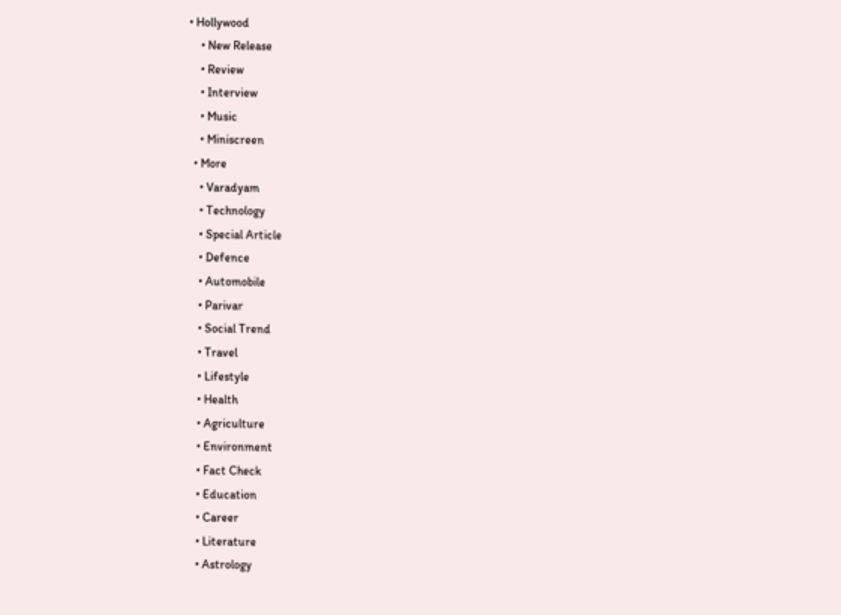• Hollywood
    • New Release
    • Review
    • Interview
    • Music
    • Miniscreen
  • More
    • Varadyam
    • Technology
    • Special Article
    • Defence
    • Automobile
    • Parivar
    • Social Trend
    • Travel
    • Lifestyle
    • Health
    • Agriculture
    • Environment
    • Fact Check
    • Education
    • Career
    • Literature
    • Astrology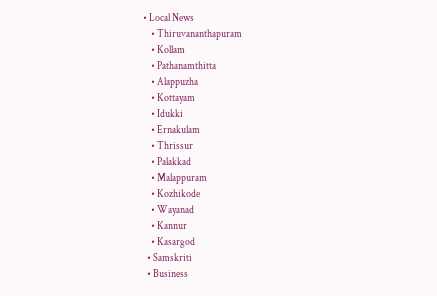• Local News
    • Thiruvananthapuram
    • Kollam
    • Pathanamthitta
    • Alappuzha
    • Kottayam
    • Idukki
    • Ernakulam
    • Thrissur
    • Palakkad
    • Malappuram
    • Kozhikode
    • Wayanad
    • Kannur
    • Kasargod
  • Samskriti
  • Business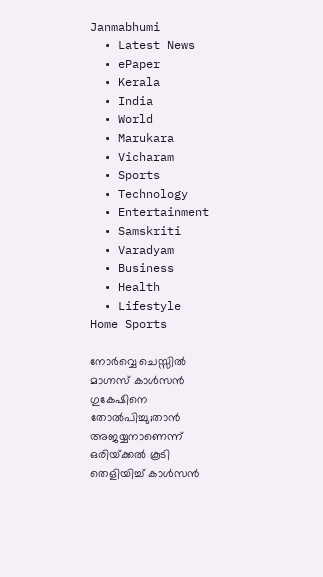Janmabhumi
  • Latest News
  • ePaper
  • Kerala
  • India
  • World
  • Marukara
  • Vicharam
  • Sports
  • Technology
  • Entertainment
  • Samskriti
  • Varadyam
  • Business
  • Health
  • Lifestyle
Home Sports

നോര്‍വ്വെ ചെസ്സില്‍ മാഗ്നസ് കാള്‍സന്‍ ഗുകേഷിനെ തോല്‍പിച്ചു;താന്‍ അജയ്യനാണെന്ന് ഒരിയ്‌ക്കല്‍ കൂടി തെളിയിച്ച് കാള്‍സന്‍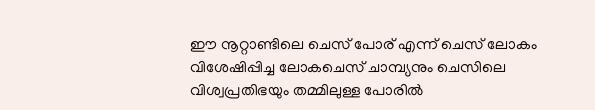ഈ നൂറ്റാണ്ടിലെ ചെസ് പോര് എന്ന് ചെസ് ലോകം വിശേഷിപ്പിച്ച ലോകചെസ് ചാമ്പ്യനും ചെസിലെ വിശ്വപ്രതിഭയും തമ്മിലുള്ള പോരില്‍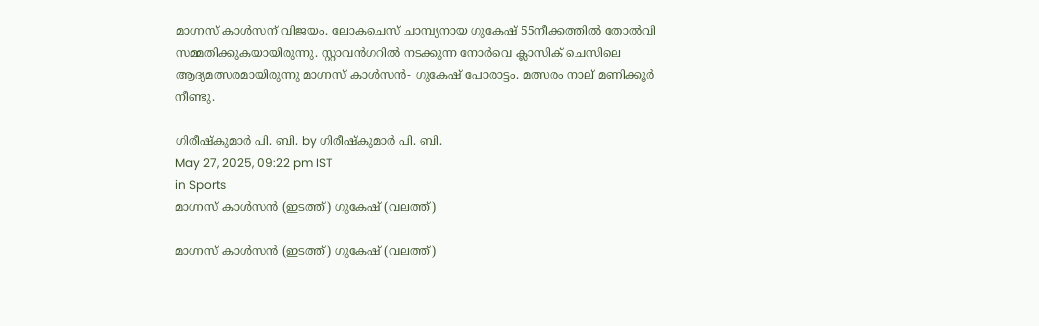മാഗ്നസ് കാള്‍സന് വിജയം. ലോകചെസ് ചാമ്പ്യനായ ഗുകേഷ് 55നീക്കത്തില്‍ തോല്‍വി സമ്മതിക്കുകയായിരുന്നു. സ്റ്റാവന്‍ഗറില്‍ നടക്കുന്ന നോര്‍വെ ക്ലാസിക് ചെസിലെ ആദ്യമത്സരമായിരുന്നു മാഗ്നസ് കാള്‍സന്‍- ഗുകേഷ് പോരാട്ടം. മത്സരം നാല് മണിക്കൂര്‍ നീണ്ടു.

ഗിരീഷ്‌കുമാര്‍ പി. ബി. by ഗിരീഷ്‌കുമാര്‍ പി. ബി.
May 27, 2025, 09:22 pm IST
in Sports
മാഗ്നസ് കാള്‍സന്‍ (ഇടത്ത്) ഗുകേഷ് (വലത്ത്)

മാഗ്നസ് കാള്‍സന്‍ (ഇടത്ത്) ഗുകേഷ് (വലത്ത്)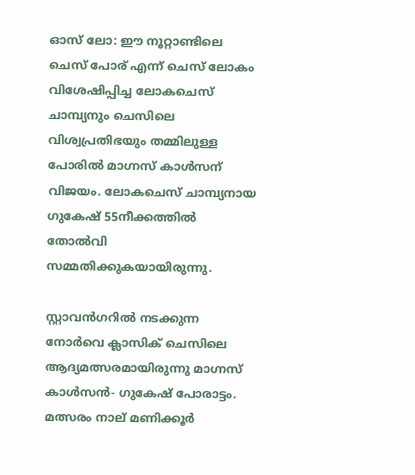ഓസ് ലോ: ഈ നൂറ്റാണ്ടിലെ ചെസ് പോര് എന്ന് ചെസ് ലോകം വിശേഷിപ്പിച്ച ലോകചെസ് ചാമ്പ്യനും ചെസിലെ വിശ്വപ്രതിഭയും തമ്മിലുള്ള പോരില്‍ മാഗ്നസ് കാള്‍സന് വിജയം. ലോകചെസ് ചാമ്പ്യനായ ഗുകേഷ് 55നീക്കത്തില്‍ തോല്‍വി സമ്മതിക്കുകയായിരുന്നു.

സ്റ്റാവന്‍ഗറില്‍ നടക്കുന്ന നോര്‍വെ ക്ലാസിക് ചെസിലെ ആദ്യമത്സരമായിരുന്നു മാഗ്നസ് കാള്‍സന്‍- ഗുകേഷ് പോരാട്ടം. മത്സരം നാല് മണിക്കൂര്‍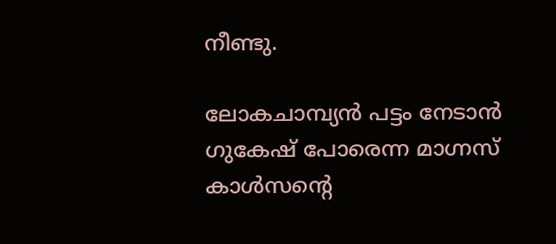നീണ്ടു.

ലോകചാമ്പ്യന്‍ പട്ടം നേടാന്‍ ഗുകേഷ് പോരെന്ന മാഗ്നസ് കാള്‍സന്റെ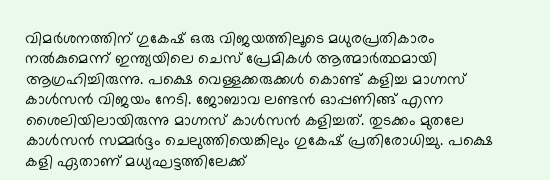വിമര്‍ശനത്തിന് ഗുകേഷ് ഒരു വിജയത്തിലൂടെ മധുരപ്രതികാരം നല്‍കുമെന്ന് ഇന്ത്യയിലെ ചെസ് പ്രേമികള്‍ ആത്മാര്‍ത്ഥമായി ആഗ്രഹിച്ചിരുന്നു. പക്ഷെ വെള്ളക്കരുക്കള്‍ കൊണ്ട് കളിച്ച മാഗ്നസ് കാള്‍സന്‍ വിജയം നേടി. ജോബാവ ലണ്ടന്‍ ഓപ്പണിങ്ങ് എന്ന ശൈലിയിലായിരുന്നു മാഗ്നസ് കാള്‍സന്‍ കളിച്ചത്. തുടക്കം മുതലേ കാള്‍സന്‍ സമ്മര്‍ദ്ദം ചെലുത്തിയെങ്കിലും ഗുകേഷ് പ്രതിരോധിച്ചു. പക്ഷെ കളി ഏതാണ് മധ്യഘട്ടത്തിലേക്ക്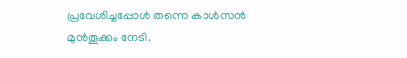പ്രവേശിച്ചപ്പോള്‍ തന്നെ കാള്‍സന്‍ മുന്‍തൂക്കം നേടി.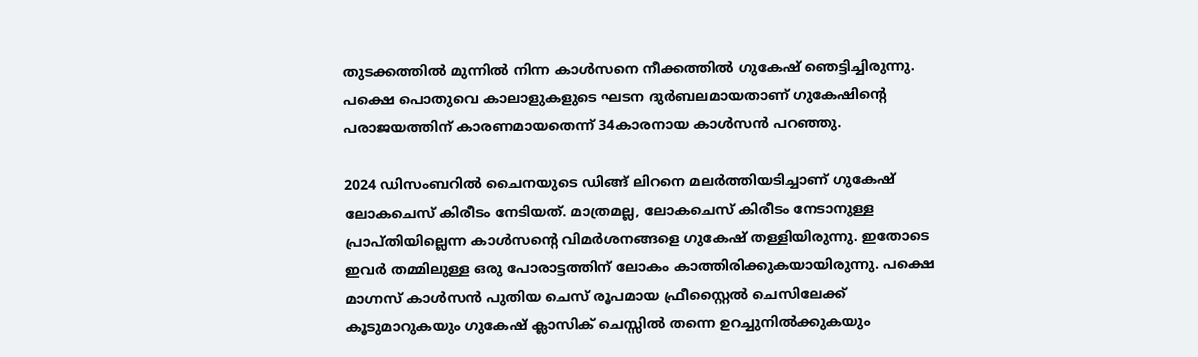തുടക്കത്തില്‍ മുന്നില്‍ നിന്ന കാള്‍സനെ നീക്കത്തില്‍ ഗുകേഷ് ഞെട്ടിച്ചിരുന്നു. പക്ഷെ പൊതുവെ കാലാളുകളുടെ ഘടന ദുര്‍ബലമായതാണ് ഗുകേഷിന്റെ പരാജയത്തിന് കാരണമായതെന്ന് 34കാരനായ കാള്‍സന്‍ പറഞ്ഞു.

2024 ഡിസംബറില്‍ ചൈനയുടെ ഡിങ്ങ് ലിറനെ മലര്‍ത്തിയടിച്ചാണ് ഗുകേഷ് ലോകചെസ് കിരീടം നേടിയത്. മാത്രമല്ല, ലോകചെസ് കിരീടം നേടാനുള്ള പ്രാപ്തിയില്ലെന്ന കാള്‍സന്റെ വിമര്‍ശനങ്ങളെ ഗുകേഷ് തള്ളിയിരുന്നു. ഇതോടെ ഇവര്‍ തമ്മിലുള്ള ഒരു പോരാട്ടത്തിന് ലോകം കാത്തിരിക്കുകയായിരുന്നു. പക്ഷെ മാഗ്നസ് കാള്‍സന്‍ പുതിയ ചെസ് രൂപമായ ഫ്രീസ്റ്റൈല്‍ ചെസിലേക്ക് കൂടുമാറുകയും ഗുകേഷ് ക്ലാസിക് ചെസ്സില്‍ തന്നെ ഉറച്ചുനില്‍ക്കുകയും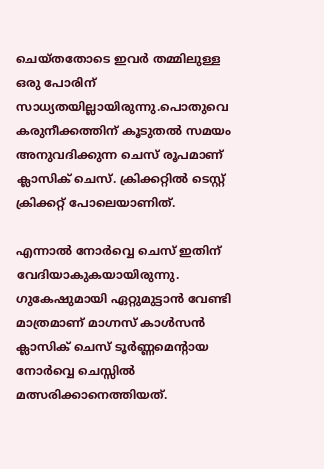ചെയ്തതോടെ ഇവര്‍ തമ്മിലുള്ള ഒരു പോരിന് സാധ്യതയില്ലായിരുന്നു.പൊതുവെ കരുനീക്കത്തിന് കൂടുതല്‍ സമയം അനുവദിക്കുന്ന ചെസ് രൂപമാണ് ക്ലാസിക് ചെസ്. ക്രിക്കറ്റില്‍ ടെസ്റ്റ് ക്രിക്കറ്റ് പോലെയാണിത്.

എന്നാല്‍ നോര്‍വ്വെ ചെസ് ഇതിന് വേദിയാകുകയായിരുന്നു. ഗുകേഷുമായി ഏറ്റുമുട്ടാന്‍ വേണ്ടി മാത്രമാണ് മാഗ്നസ് കാള്‍സന്‍ ക്ലാസിക് ചെസ് ടൂര്‍ണ്ണമെന്‍റായ നോര്‍വ്വെ ചെസ്സില്‍ മത്സരിക്കാനെത്തിയത്.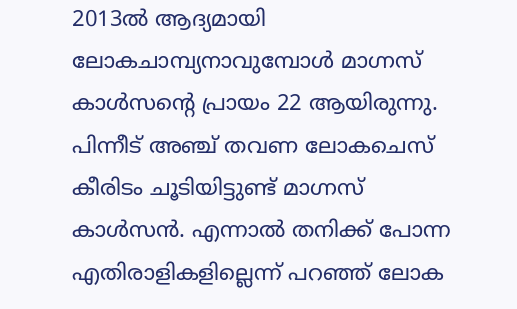2013ല്‍ ആദ്യമായി ലോകചാമ്പ്യനാവുമ്പോള്‍ മാഗ്നസ് കാള്‍സന്റെ പ്രായം 22 ആയിരുന്നു. പിന്നീട് അഞ്ച് തവണ ലോകചെസ് കീരിടം ചൂടിയിട്ടുണ്ട് മാഗ്നസ് കാള്‍സന്‍. എന്നാല്‍ തനിക്ക് പോന്ന എതിരാളികളില്ലെന്ന് പറഞ്ഞ് ലോക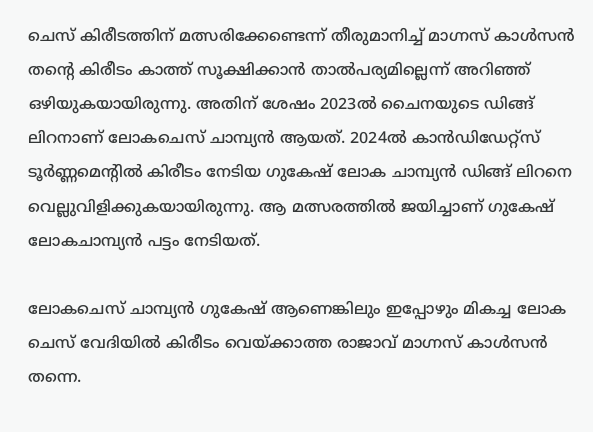ചെസ് കിരീടത്തിന് മത്സരിക്കേണ്ടെന്ന് തീരുമാനിച്ച് മാഗ്നസ് കാള്‍സന്‍ തന്റെ കിരീടം കാത്ത് സൂക്ഷിക്കാന്‍ താല്‍പര്യമില്ലെന്ന് അറിഞ്ഞ് ഒഴിയുകയായിരുന്നു. അതിന് ശേഷം 2023ല്‍ ചൈനയുടെ ഡിങ്ങ് ലിറനാണ് ലോകചെസ് ചാമ്പ്യന്‍ ആയത്. 2024ല്‍ കാന്‍ഡിഡേറ്റ്സ് ടൂര്‍ണ്ണമെന്‍റില്‍ കിരീടം നേടിയ ഗുകേഷ് ലോക ചാമ്പ്യന്‍ ഡിങ്ങ് ലിറനെ വെല്ലുവിളിക്കുകയായിരുന്നു. ആ മത്സരത്തില്‍ ജയിച്ചാണ് ഗുകേഷ് ലോകചാമ്പ്യന്‍ പട്ടം നേടിയത്.

ലോകചെസ് ചാമ്പ്യന്‍ ഗുകേഷ് ആണെങ്കിലും ഇപ്പോഴും മികച്ച ലോക ചെസ് വേദിയില്‍ കിരീടം വെയ്‌ക്കാത്ത രാജാവ് മാഗ്നസ് കാള്‍സന്‍ തന്നെ.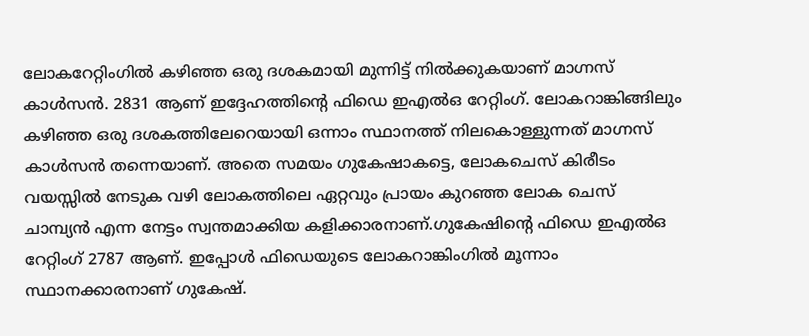ലോകറേറ്റിംഗില്‍ കഴിഞ്ഞ ഒരു ദശകമായി മുന്നിട്ട് നില്‍ക്കുകയാണ് മാഗ്നസ് കാള്‍സന്‍. 2831 ആണ് ഇദ്ദേഹത്തിന്റെ ഫിഡെ ഇഎല്‍ഒ റേറ്റിംഗ്. ലോകറാങ്കിങ്ങിലും കഴിഞ്ഞ ഒരു ദശകത്തിലേറെയായി ഒന്നാം സ്ഥാനത്ത് നിലകൊള്ളുന്നത് മാഗ്നസ് കാള്‍സന്‍ തന്നെയാണ്. അതെ സമയം ഗുകേഷാകട്ടെ, ലോകചെസ് കിരീടം വയസ്സില്‍ നേടുക വഴി ലോകത്തിലെ ഏറ്റവും പ്രായം കുറഞ്ഞ ലോക ചെസ് ചാമ്പ്യന്‍ എന്ന നേട്ടം സ്വന്തമാക്കിയ കളിക്കാരനാണ്.ഗുകേഷിന്റെ ഫിഡെ ഇഎല്‍ഒ റേറ്റിംഗ് 2787 ആണ്. ഇപ്പോള്‍ ഫിഡെയുടെ ലോകറാങ്കിംഗില്‍ മൂന്നാം സ്ഥാനക്കാരനാണ് ഗുകേഷ്.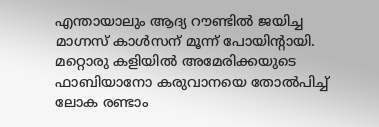എന്തായാലും ആദ്യ റൗണ്ടില്‍ ജയിച്ച മാഗ്നസ് കാള്‍സന് മൂന്ന് പോയിന്‍റായി. മറ്റൊരു കളിയില്‍ അമേരിക്കയുടെ ഫാബിയാനോ കരുവാനയെ തോല്‍പിച്ച് ലോക രണ്ടാം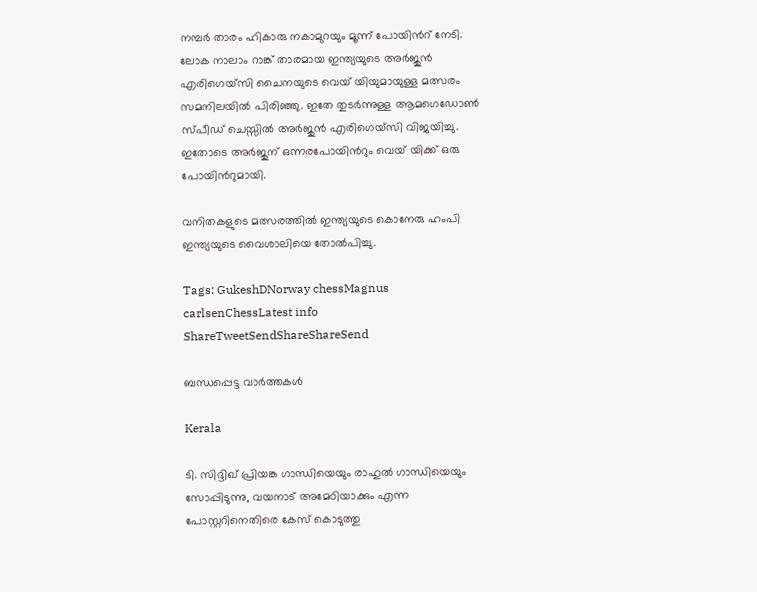നമ്പര്‍ താരം ഹികാരു നകാമുറയും മൂന്ന് പോയിന്‍റ് നേടി. ലോക നാലാം റാങ്ക് താരമായ ഇന്ത്യയുടെ അര്‍ജുന്‍ എരിഗെയ്സി ചൈനയുടെ വെയ് യിയുമായുള്ള മത്സരം സമനിലയില്‍ പിരിഞ്ഞു. ഇതേ തുടര്‍ന്നുള്ള ആമഗെഡോണ്‍ സ്പീഡ് ചെസ്സില്‍ അര്‍ജുന്‍ എരിഗെയ്സി വിജയിച്ചു. ഇതോടെ അര്‍ജുന് ഒന്നരപോയിന്‍റും വെയ് യിക്ക് ഒരു പോയിന്‍റുമായി.

വനിതകളുടെ മത്സരത്തില്‍ ഇന്ത്യയുടെ കൊനേരു ഹംപി ഇന്ത്യയുടെ വൈശാലിയെ തോല്‍പിച്ചു.

Tags: GukeshDNorway chessMagnus carlsenChessLatest info
ShareTweetSendShareShareSend

ബന്ധപ്പെട്ട വാര്‍ത്തകള്‍

Kerala

ടി. സിദ്ദിഖ് പ്രിയങ്ക ഗാന്ധിയെയും രാഹുല്‍ ഗാന്ധിയെയും സോപ്പിടുന്നു, വയനാട് അമേഠിയാക്കും എന്ന പോസ്റ്ററിനെതിരെ കേസ് കൊടുത്തു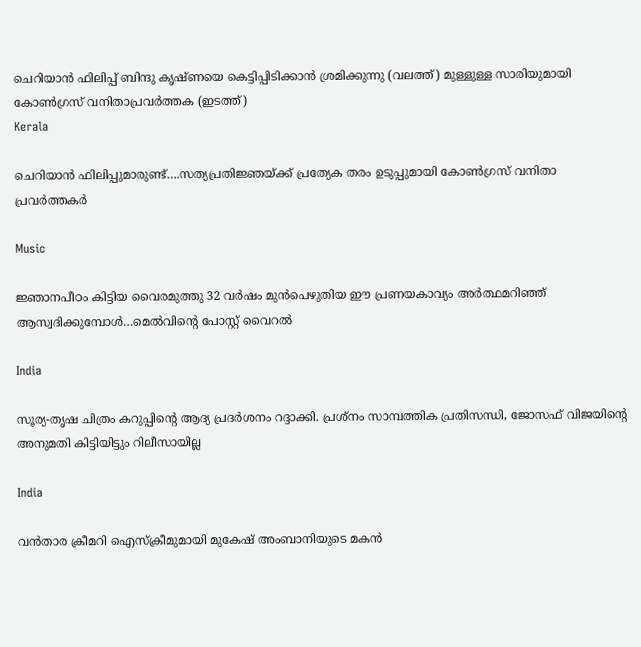ചെറിയാന്‍ ഫിലിപ്പ് ബിന്ദു കൃഷ്ണയെ കെട്ടിപ്പിടിക്കാന്‍ ശ്രമിക്കുന്നു (വലത്ത്) മുള്ളുള്ള സാരിയുമായി കോണ്‍ഗ്രസ് വനിതാപ്രവര്‍ത്തക (ഇടത്ത്)
Kerala

ചെറിയാന്‍ ഫിലിപ്പുമാരുണ്ട്….സത്യപ്രതിജ്ഞയ്‌ക്ക് പ്രത്യേക തരം ഉടുപ്പുമായി കോണ്‍ഗ്രസ് വനിതാ പ്രവര്‍ത്തകര്‍

Music

ജ്ഞാനപീഠം കിട്ടിയ വൈരമുത്തു 32 വര്‍ഷം മുന്‍പെഴുതിയ ഈ പ്രണയകാവ്യം അര്‍ത്ഥമറിഞ്ഞ് ആസ്വദിക്കുമ്പോള്‍…മെല്‍വിന്റെ പോസ്റ്റ് വൈറല്‍

India

സൂര്യ-തൃഷ ചിത്രം കറുപ്പിന്റെ ആദ്യ പ്രദർശനം റദ്ദാക്കി. പ്രശ്നം സാമ്പത്തിക പ്രതിസന്ധി, ജോസഫ് വിജയിന്റെ അനുമതി കിട്ടിയിട്ടും റിലീസായില്ല

India

വന്‍താര ക്രീമറി ഐസ്ക്രീമുമായി മുകേഷ് അംബാനിയുടെ മകന്‍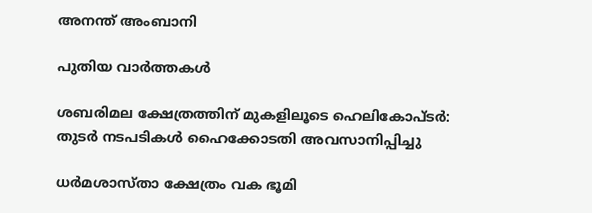അനന്ത് അംബാനി

പുതിയ വാര്‍ത്തകള്‍

ശബരിമല ക്ഷേത്രത്തിന് മുകളിലൂടെ ഹെലികോപ്ടര്‍: തുടര്‍ നടപടികള്‍ ഹൈക്കോടതി അവസാനിപ്പിച്ചു

ധര്‍മശാസ്താ ക്ഷേത്രം വക ഭൂമി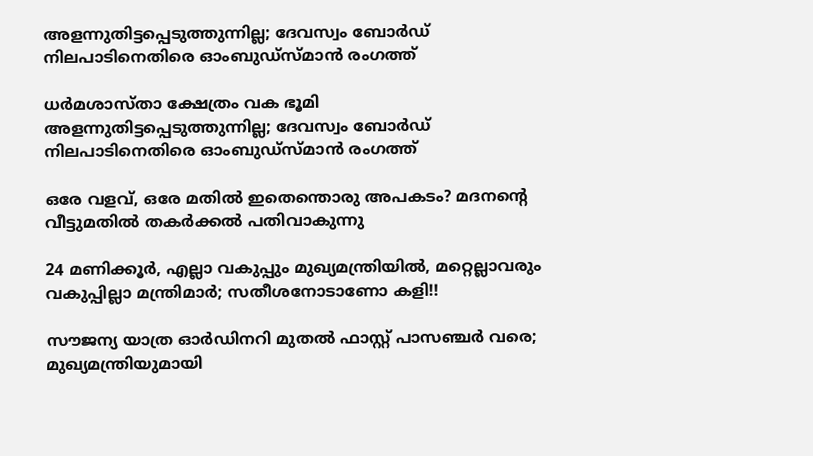അളന്നുതിട്ടപ്പെടുത്തുന്നില്ല; ദേവസ്വം ബോര്‍ഡ് നിലപാടിനെതിരെ ഓംബുഡ്‌സ്മാന്‍ രംഗത്ത്

ധര്‍മശാസ്താ ക്ഷേത്രം വക ഭൂമി അളന്നുതിട്ടപ്പെടുത്തുന്നില്ല; ദേവസ്വം ബോര്‍ഡ് നിലപാടിനെതിരെ ഓംബുഡ്‌സ്മാന്‍ രംഗത്ത്

ഒരേ വളവ്, ഒരേ മതില്‍ ഇതെന്തൊരു അപകടം? മദനന്റെ വീട്ടുമതില്‍ തകര്‍ക്കല്‍ പതിവാകുന്നു

24 മണിക്കൂർ, എല്ലാ വകുപ്പും മുഖ്യമന്ത്രിയിൽ, മറ്റെല്ലാവരും വകുപ്പില്ലാ മന്ത്രിമാർ; സതീശനോടാണോ കളി!!

സൗജന്യ യാത്ര ഓര്‍ഡിനറി മുതല്‍ ഫാസ്റ്റ് പാസഞ്ചര്‍ വരെ; മുഖ്യമന്ത്രിയുമായി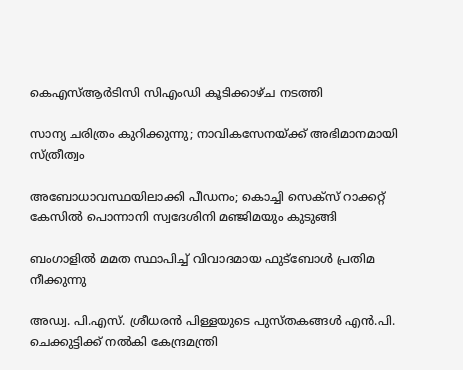കെഎസ്ആർടിസി സിഎംഡി കൂടിക്കാഴ്ച നടത്തി

സാന്യ ചരിത്രം കുറിക്കുന്നു; നാവികസേനയ്‌ക്ക് അഭിമാനമായി സ്ത്രീത്വം

അബോധാവസ്ഥയിലാക്കി പീഡനം; കൊച്ചി സെക്സ് റാക്കറ്റ് കേസിൽ പൊന്നാനി സ്വദേശിനി മഞ്ജിമയും കുടുങ്ങി

ബംഗാളിൽ മമത സ്ഥാപിച്ച് വിവാദമായ ഫുട്‌ബോൾ പ്രതിമ നീക്കുന്നു

അഡ്വ. പി.എസ്. ശ്രീധരന്‍ പിള്ളയുടെ പുസ്തകങ്ങള്‍ എന്‍.പി. ചെക്കുട്ടിക്ക് നല്‍കി കേന്ദ്രമന്ത്രി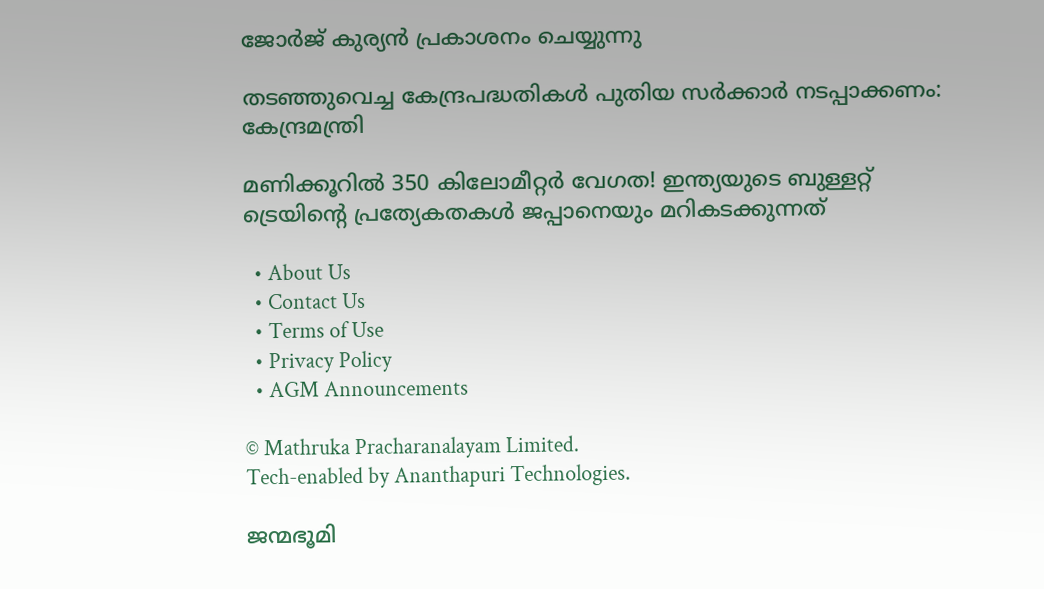ജോര്‍ജ് കുര്യന്‍ പ്രകാശനം ചെയ്യുന്നു

തടഞ്ഞുവെച്ച കേന്ദ്രപദ്ധതികള്‍ പുതിയ സര്‍ക്കാര്‍ നടപ്പാക്കണം: കേന്ദ്രമന്ത്രി

മണിക്കൂറില്‍ 350 കിലോമീറ്റര്‍ വേഗത! ഇന്ത്യയുടെ ബുള്ളറ്റ് ട്രെയിന്റെ പ്രത്യേകതകൾ ജപ്പാനെയും മറികടക്കുന്നത്

  • About Us
  • Contact Us
  • Terms of Use
  • Privacy Policy
  • AGM Announcements

© Mathruka Pracharanalayam Limited.
Tech-enabled by Ananthapuri Technologies.

ജന്മഭൂമി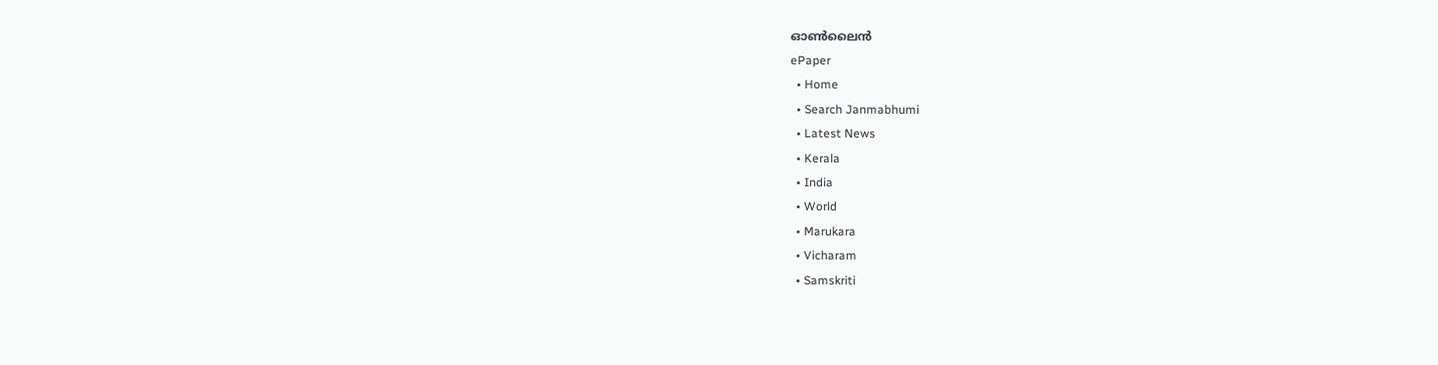ഓണ്‍ലൈന്‍
ePaper
  • Home
  • Search Janmabhumi
  • Latest News
  • Kerala
  • India
  • World
  • Marukara
  • Vicharam
  • Samskriti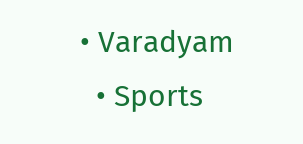• Varadyam
  • Sports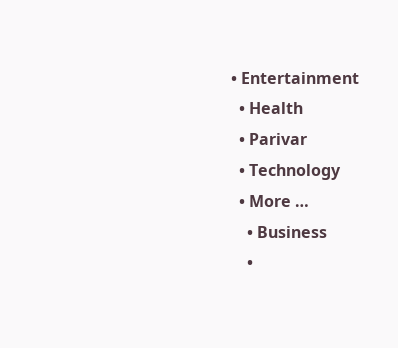• Entertainment
  • Health
  • Parivar
  • Technology
  • More …
    • Business
    •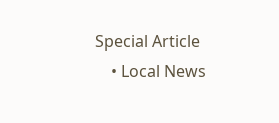Special Article
    • Local News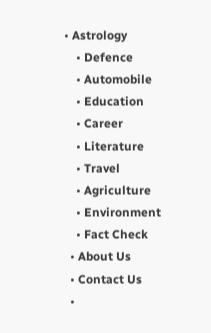• Astrology
    • Defence
    • Automobile
    • Education
    • Career
    • Literature
    • Travel
    • Agriculture
    • Environment
    • Fact Check
  • About Us
  • Contact Us
  •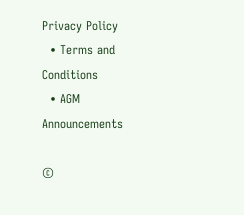Privacy Policy
  • Terms and Conditions
  • AGM Announcements

©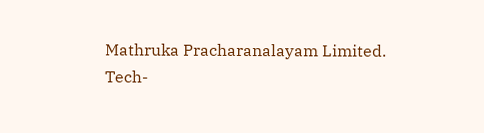Mathruka Pracharanalayam Limited.
Tech-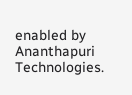enabled by Ananthapuri Technologies.